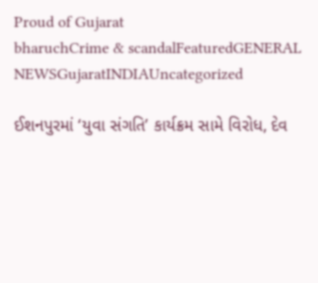Proud of Gujarat
bharuchCrime & scandalFeaturedGENERAL NEWSGujaratINDIAUncategorized

ઈશનપુરમાં ‘યુવા સંગતિ’ કાર્યક્રમ સામે વિરોધ, દેવ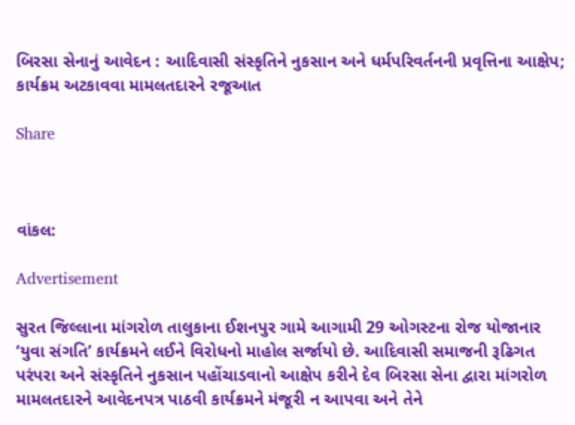બિરસા સેનાનું આવેદન : આદિવાસી સંસ્કૃતિને નુકસાન અને ધર્મપરિવર્તનની પ્રવૃત્તિના આક્ષેપ; કાર્યક્રમ અટકાવવા મામલતદારને રજૂઆત

Share



વાંકલ:

Advertisement

સુરત જિલ્લાના માંગરોળ તાલુકાના ઈશનપુર ગામે આગામી 29 ઓગસ્ટના રોજ યોજાનાર ‘યુવા સંગતિ’ કાર્યક્રમને લઈને વિરોધનો માહોલ સર્જાયો છે. આદિવાસી સમાજની રૂઢિગત પરંપરા અને સંસ્કૃતિને નુકસાન પહોંચાડવાનો આક્ષેપ કરીને દેવ બિરસા સેના દ્વારા માંગરોળ મામલતદારને આવેદનપત્ર પાઠવી કાર્યક્રમને મંજૂરી ન આપવા અને તેને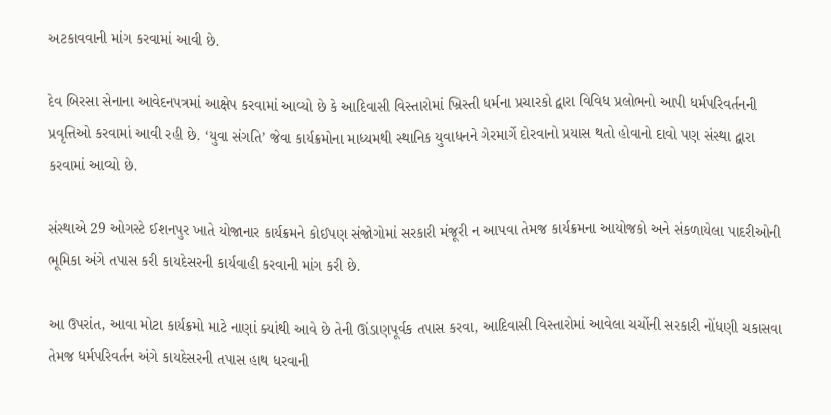અટકાવવાની માંગ કરવામાં આવી છે.

દેવ બિરસા સેનાના આવેદનપત્રમાં આક્ષેપ કરવામાં આવ્યો છે કે આદિવાસી વિસ્તારોમાં ખ્રિસ્તી ધર્મના પ્રચારકો દ્વારા વિવિધ પ્રલોભનો આપી ધર્મપરિવર્તનની પ્રવૃત્તિઓ કરવામાં આવી રહી છે. ‘યુવા સંગતિ’ જેવા કાર્યક્રમોના માધ્યમથી સ્થાનિક યુવાધનને ગેરમાર્ગે દોરવાનો પ્રયાસ થતો હોવાનો દાવો પણ સંસ્થા દ્વારા કરવામાં આવ્યો છે.

સંસ્થાએ 29 ઓગસ્ટે ઈશનપુર ખાતે યોજાનાર કાર્યક્રમને કોઈપણ સંજોગોમાં સરકારી મંજૂરી ન આપવા તેમજ કાર્યક્રમના આયોજકો અને સંકળાયેલા પાદરીઓની ભૂમિકા અંગે તપાસ કરી કાયદેસરની કાર્યવાહી કરવાની માંગ કરી છે.

આ ઉપરાંત, આવા મોટા કાર્યક્રમો માટે નાણાં ક્યાંથી આવે છે તેની ઊંડાણપૂર્વક તપાસ કરવા, આદિવાસી વિસ્તારોમાં આવેલા ચર્ચોની સરકારી નોંધણી ચકાસવા તેમજ ધર્મપરિવર્તન અંગે કાયદેસરની તપાસ હાથ ધરવાની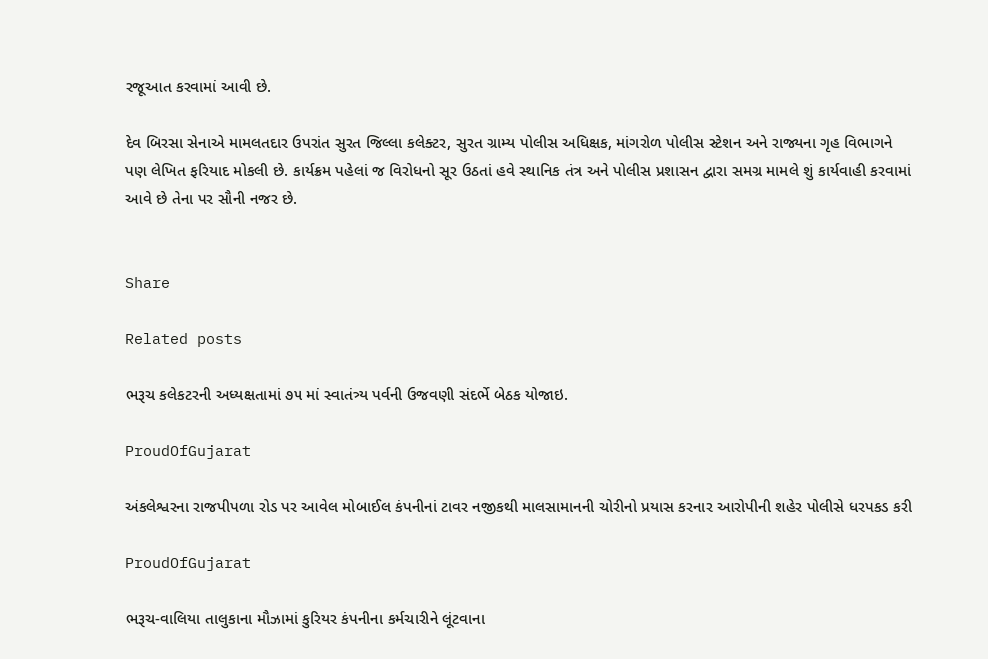રજૂઆત કરવામાં આવી છે.

દેવ બિરસા સેનાએ મામલતદાર ઉપરાંત સુરત જિલ્લા કલેક્ટર, સુરત ગ્રામ્ય પોલીસ અધિક્ષક, માંગરોળ પોલીસ સ્ટેશન અને રાજ્યના ગૃહ વિભાગને પણ લેખિત ફરિયાદ મોકલી છે. કાર્યક્રમ પહેલાં જ વિરોધનો સૂર ઉઠતાં હવે સ્થાનિક તંત્ર અને પોલીસ પ્રશાસન દ્વારા સમગ્ર મામલે શું કાર્યવાહી કરવામાં આવે છે તેના પર સૌની નજર છે.


Share

Related posts

ભરૂચ કલેકટરની અધ્યક્ષતામાં ૭૫ માં સ્વાતંત્ર્ય પર્વની ઉજવણી સંદર્ભે બેઠક યોજાઇ.

ProudOfGujarat

અંકલેશ્વરના રાજપીપળા રોડ પર આવેલ મોબાઈલ કંપનીનાં ટાવર નજીકથી માલસામાનની ચોરીનો પ્રયાસ કરનાર આરોપીની શહેર પોલીસે ધરપકડ કરી

ProudOfGujarat

ભરૂચ-વાલિયા તાલુકાના મૌઝામાં કુરિયર કંપનીના કર્મચારીને લૂંટવાના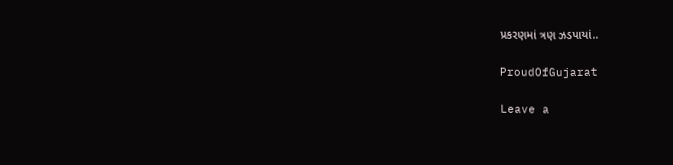પ્રકરણમાં ત્રણ ઝડપાયાં..

ProudOfGujarat

Leave a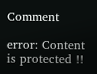Comment

error: Content is protected !!